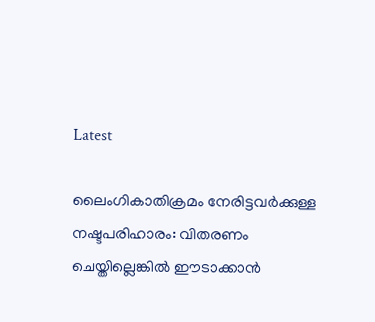Latest

ലൈംഗികാതിക്രമം നേരിട്ടവർക്കുള്ള നഷ്ടപരിഹാരം: വിതരണം ചെയ്തില്ലെങ്കിൽ ഈടാക്കാൻ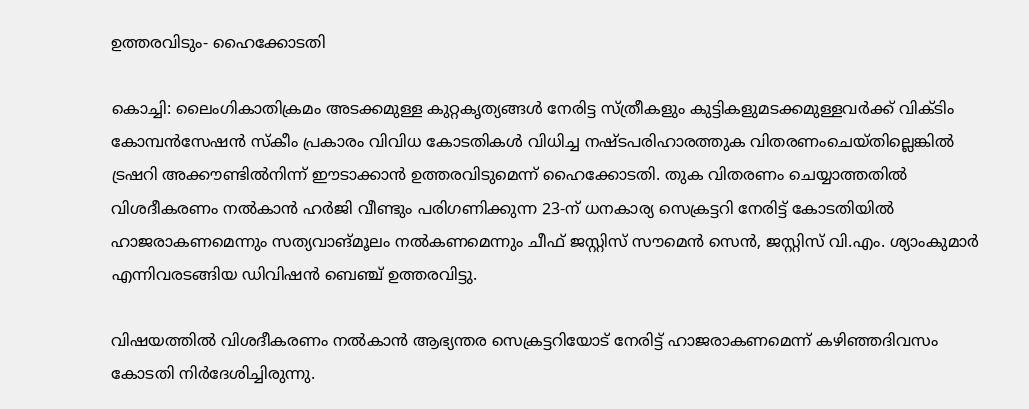ഉത്തരവിടും- ഹൈക്കോടതി

കൊച്ചി: ലൈംഗികാതിക്രമം അടക്കമുള്ള കുറ്റകൃത്യങ്ങൾ നേരിട്ട സ്ത്രീകളും കുട്ടികളുമടക്കമുള്ളവർക്ക് വിക്ടിം കോമ്പൻസേഷൻ സ്‌കീം പ്രകാരം വിവിധ കോടതികൾ വിധിച്ച നഷ്ടപരിഹാരത്തുക വിതരണംചെയ്തില്ലെങ്കിൽ ട്രഷറി അക്കൗണ്ടിൽനിന്ന് ഈടാക്കാൻ ഉത്തരവിടുമെന്ന് ഹൈക്കോടതി. തുക വിതരണം ചെയ്യാത്തതിൽ വിശദീകരണം നൽകാൻ ഹർജി വീണ്ടും പരിഗണിക്കുന്ന 23-ന് ധനകാര്യ സെക്രട്ടറി നേരിട്ട് കോടതിയിൽ ഹാജരാകണമെന്നും സത്യവാങ്മൂലം നൽകണമെന്നും ചീഫ് ജസ്റ്റിസ് സൗമെൻ സെൻ, ജസ്റ്റിസ് വി.എം. ശ്യാംകുമാർ എന്നിവരടങ്ങിയ ഡിവിഷൻ ബെഞ്ച് ഉത്തരവിട്ടു.

വിഷയത്തിൽ വിശദീകരണം നൽകാൻ ആഭ്യന്തര സെക്രട്ടറിയോട് നേരിട്ട് ഹാജരാകണമെന്ന് കഴിഞ്ഞദിവസം കോടതി നിർദേശിച്ചിരുന്നു.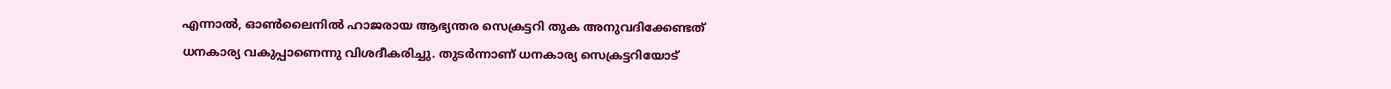എന്നാൽ, ഓൺലൈനിൽ ഹാജരായ ആഭ്യന്തര സെക്രട്ടറി തുക അനുവദിക്കേണ്ടത് ധനകാര്യ വകുപ്പാണെന്നു വിശദീകരിച്ചു. തുടർന്നാണ് ധനകാര്യ സെക്രട്ടറിയോട്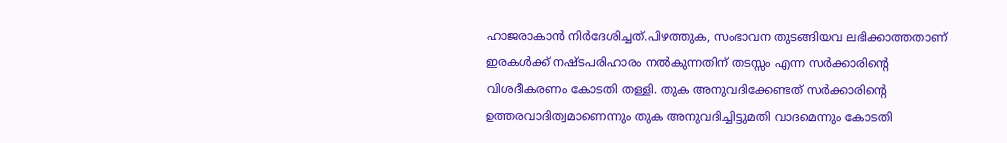ഹാജരാകാൻ നിർദേശിച്ചത്.പിഴത്തുക, സംഭാവന തുടങ്ങിയവ ലഭിക്കാത്തതാണ് ഇരകൾക്ക് നഷ്ടപരിഹാരം നൽകുന്നതിന് തടസ്സം എന്ന സർക്കാരിന്റെ വിശദീകരണം കോടതി തള്ളി. തുക അനുവദിക്കേണ്ടത് സർക്കാരിന്റെ ഉത്തരവാദിത്വമാണെന്നും തുക അനുവദിച്ചിട്ടുമതി വാദമെന്നും കോടതി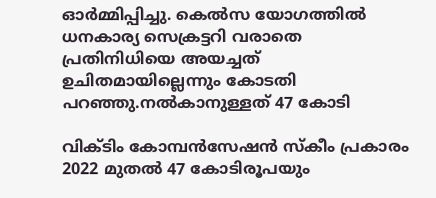ഓർമ്മിപ്പിച്ചു. കെൽസ യോഗത്തിൽ ധനകാര്യ സെക്രട്ടറി വരാതെ പ്രതിനിധിയെ അയച്ചത് ഉചിതമായില്ലെന്നും കോടതി പറഞ്ഞു.നൽകാനുള്ളത് 47 കോടി

വിക്ടിം കോമ്പൻസേഷൻ സ്‌കീം പ്രകാരം 2022 മുതൽ 47 കോടിരൂപയും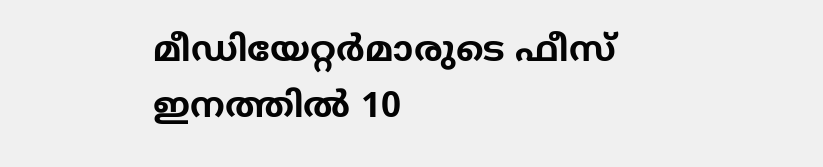മീഡിയേറ്റർമാരുടെ ഫീസ് ഇനത്തിൽ 10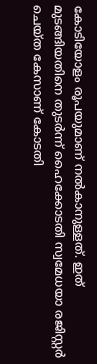കോടിയോളം രൂപയുമാണ് നൽകാനുള്ളത്. ഇത് മുടങ്ങിയതിനെ തുടർന്ന് ഹൈക്കോടതി സ്വമേധയാ രജിസ്റ്റർ ചെയ്ത കേസാണ് കോടതി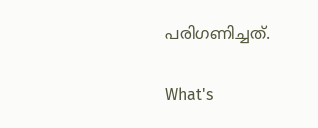പരിഗണിച്ചത്.

What's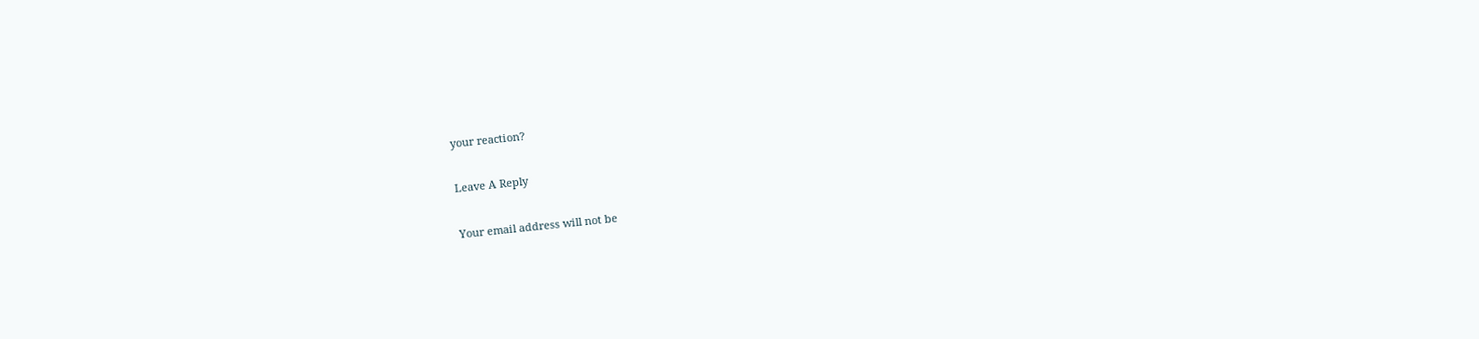your reaction?

Leave A Reply

Your email address will not be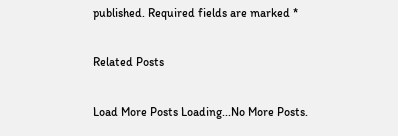published. Required fields are marked *

Related Posts

Load More Posts Loading...No More Posts.